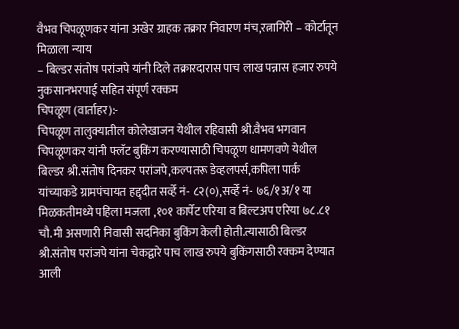वैभव चिपळूणकर यांना अखेर ग्राहक तक्रार निवारण मंच,रत्नागिरी – कोर्टातून मिळाला न्याय
– बिल्डर संतोष परांजपे यांनी दिले तक्रारदारास पाच लाख पन्नास हजार रुपये नुकसानभरपाई सहित संपूर्ण रक्कम
चिपळूण (वार्ताहर):-
चिपळूण तालुक्यातील कोलेखाजन येथील रहिवासी श्री.वैभव भगवान चिपळूणकर यांनी फ्लॅट बुकिंग करण्यासाठी चिपळूण धामणवणे येथील बिल्डर श्री.संतोष दिनकर परांजपे,कल्पतरू डेव्हलपर्स,कपिला पार्क यांच्याकडे ग्रामपंचायत हद्द्दीत सर्व्हे नं- ८२(०),सर्व्हे नं- ७६/१अ/१ या मिळकतीमध्ये पहिला मजला ,१०१ कार्पेट एरिया व बिल्टअप एरिया ७८.८१ चौ.मी असणारी निवासी सदनिका बुकिंग केली होती.त्यासाठी बिल्डर श्री.संतोष परांजपे यांना चेकद्वारे पाच लाख रुपये बुकिंगसाठी रक्कम देण्यात आली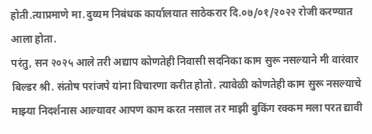होती.त्याप्रमाणे मा.दुय्यम निबंधक कार्यालयात साठेकरार दि.०७/०१/२०२२ रोजी करण्यात आला होता.
परंतु, सन २०२५ आले तरी अद्याप कोणतेही निवासी सदनिका काम सुरू नसल्याने मी वारंवार बिल्डर श्री. संतोष परांजपे यांना विचारणा करीत होतो. त्यावेळी कोणतेही काम सुरू नसल्याचे माझ्या निदर्शनास आल्यावर आपण काम करत नसाल तर माझी बुकिंग रक्कम मला परत द्यावी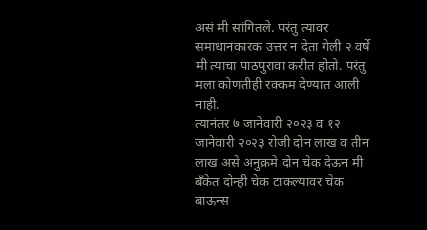असं मी सांगितले. परंतु त्यावर समाधानकारक उत्तर न देता गेली २ वर्षे मी त्याचा पाठपुरावा करीत होतो. परंतु मला कोणतीही रक्कम देण्यात आली नाही.
त्यानंतर ७ जानेवारी २०२३ व १२ जानेवारी २०२३ रोजी दोन लाख व तीन लाख असे अनुक्रमे दोन चेक देऊन मी बँकेत दोन्ही चेक टाकल्यावर चेक बाऊन्स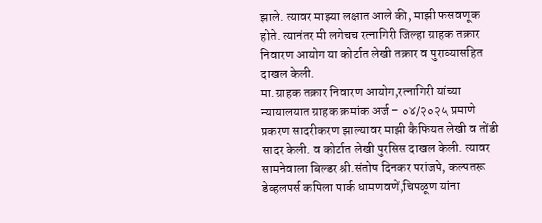झाले. त्यावर माझ्या लक्षात आले की, माझी फसवणूक होते. त्यानंतर मी लगेचच रत्नागिरी जिल्हा ग्राहक तक्रार निवारण आयोग या कोर्टात लेखी तक्रार व पुराव्यासहित दाखल केली.
मा.ग्राहक तक्रार निवारण आयोग,रत्नागिरी यांच्या न्यायालयात ग्राहक क्रमांक अर्ज – ०४/२०२५ प्रमाणे प्रकरण सादरीकरण झाल्यावर माझी कैफियत लेखी व तोंडी सादर केली. व कोर्टात लेखी पुरसिस दाखल केली. त्यावर सामनेवाला बिल्डर श्री.संतोष दिनकर परांजपे, कल्पतरू डेव्हलपर्स कपिला पार्क धामणवणें,चिपळूण यांना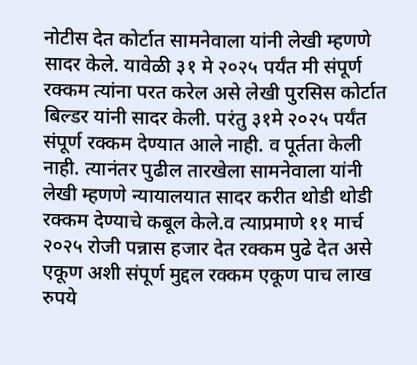नोटीस देत कोर्टात सामनेवाला यांनी लेखी म्हणणे सादर केले. यावेळी ३१ मे २०२५ पर्यंत मी संपूर्ण रक्कम त्यांना परत करेल असे लेखी पुरसिस कोर्टात बिल्डर यांनी सादर केली. परंतु ३१मे २०२५ पर्यंत संपूर्ण रक्कम देण्यात आले नाही. व पूर्तता केली नाही. त्यानंतर पुढील तारखेला सामनेवाला यांनी लेखी म्हणणे न्यायालयात सादर करीत थोडी थोडी रक्कम देण्याचे कबूल केले.व त्याप्रमाणे ११ मार्च २०२५ रोजी पन्नास हजार देत रक्कम पुढे देत असे एकूण अशी संपूर्ण मुद्दल रक्कम एकूण पाच लाख रुपये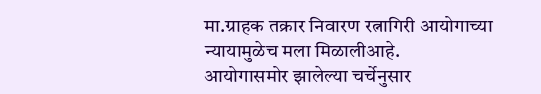मा.ग्राहक तक्रार निवारण रत्नागिरी आयोगाच्या न्यायामुळेच मला मिळालीआहे.
आयोगासमोर झालेल्या चर्चेनुसार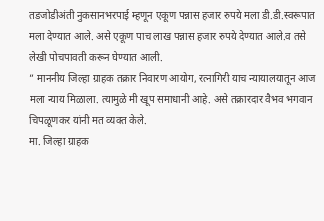तडजोडीअंती नुकसानभरपाई म्हणून एकूण पन्नास हजार रुपये मला डी.डी.स्वरूपात मला देण्यात आले. असे एकूण पाच लाख पन्नास हजार रुपये देण्यात आले.व तसे लेखी पोचपावती करून घेण्यात आली.
” माननीय जिल्हा ग्राहक तक्रार निवारण आयोग, रत्नागिरी याच न्यायालयातून आज मला न्याय मिळाला. त्यामुळे मी खूप समाधानी आहे. असे तक्रारदार वैभव भगवान चिपळूणकर यांनी मत व्यक्त केले.
मा. जिल्हा ग्राहक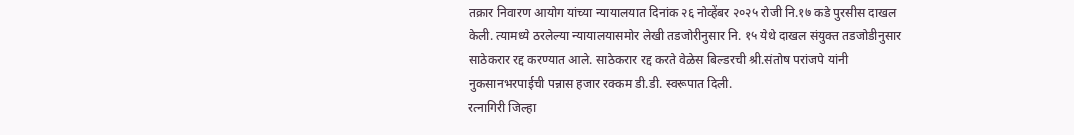तक्रार निवारण आयोग यांच्या न्यायालयात दिनांक २६ नोव्हेंबर २०२५ रोजी नि.१७ कडे पुरसीस दाखल केली. त्यामध्ये ठरलेल्या न्यायालयासमोर लेखी तडजोरीनुसार नि. १५ येथे दाखल संयुक्त तडजोडीनुसार साठेकरार रद्द करण्यात आले. साठेकरार रद्द करते वेळेस बिल्डरची श्री.संतोष परांजपे यांनी नुकसानभरपाईची पन्नास हजार रक्कम डी.डी. स्वरूपात दिली.
रत्नागिरी जिल्हा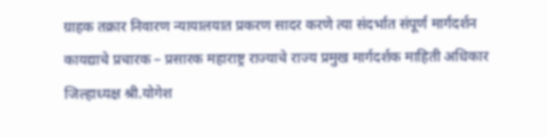ग्राहक तक्रार निवारण न्यायालयात प्रकरण सादर करणे त्या संदर्भात संपूर्ण मार्गदर्शन कायद्याचे प्रचारक – प्रसारक महाराष्ट्र राज्याचे राज्य प्रमुख मार्गदर्शक माहिती अधिकार जिल्हाध्यक्ष श्री.योगेश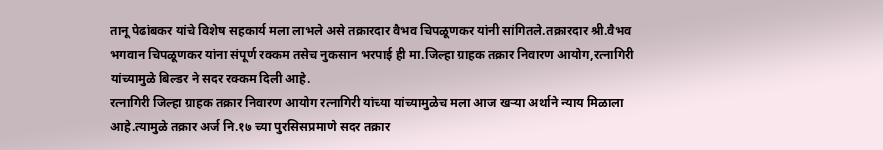तानू पेढांबकर यांचे विशेष सहकार्य मला लाभले असे तक्रारदार वैभव चिपळूणकर यांनी सांगितले.तक्रारदार श्री.वैभव भगवान चिपळूणकर यांना संपूर्ण रक्कम तसेच नुकसान भरपाई ही मा.जिल्हा ग्राहक तक्रार निवारण आयोग,रत्नागिरी यांच्यामुळे बिल्डर ने सदर रक्कम दिली आहे.
रत्नागिरी जिल्हा ग्राहक तक्रार निवारण आयोग रत्नागिरी यांच्या यांच्यामुळेच मला आज खऱ्या अर्थाने न्याय मिळाला आहे.त्यामुळे तक्रार अर्ज नि.१७ च्या पुरसिसप्रमाणे सदर तक्रार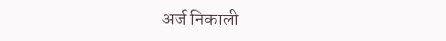अर्ज निकाली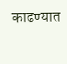काढण्यात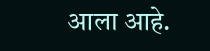आला आहे.